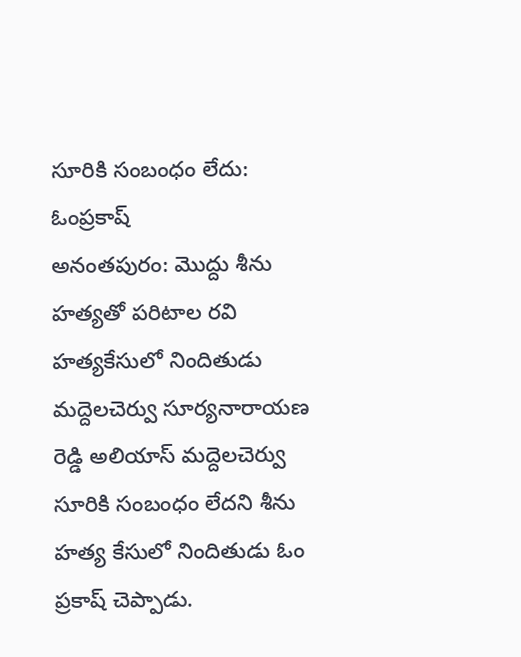సూరికి సంబంధం లేదు: ఓంప్రకాష్
అనంతపురం: మొద్దు శీను హత్యతో పరిటాల రవి హత్యకేసులో నిందితుడు మద్దెలచెర్వు సూర్యనారాయణ రెడ్డి అలియాస్ మద్దెలచెర్వు సూరికి సంబంధం లేదని శీను హత్య కేసులో నిందితుడు ఓం ప్రకాష్ చెప్పాడు.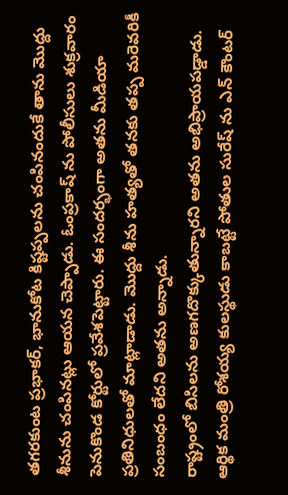తగరకుంట ప్రభాకర్, భానుకోట కిష్టప్పలను చంపినందుకే తాను మొద్దు శీనును చంపినట్లు ఆయన చెప్పాడు. ఓంప్రకాష్ ను పోలీసులు శుక్రవారం పెనుకొండ కోర్టులో ప్రవేశపెట్టారు. ఈ సందర్భంగా అతను మీడియా ప్రతినిధులతో మాట్లాడాడు. మొద్దు శీను హత్యతో తనకు తప్ప మరెవరికీ సంబంధం లేదని అతను అన్నాడు.
రాష్ట్రంలో బిసిలను అణగదొక్కుతున్నారని అతను అభిప్రాయపడ్డాడు. ఆర్థిక మంత్రి రోశయ్య కులస్థుడు కాబట్టే పోతుల సురేష్ ను ఎన్ కౌంటర్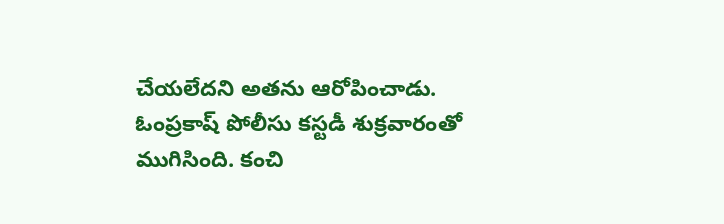చేయలేదని అతను ఆరోపించాడు. ఓంప్రకాష్ పోలీసు కస్టడీ శుక్రవారంతో ముగిసింది. కంచి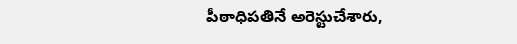పీఠాధిపతినే అరెస్టుచేశారు,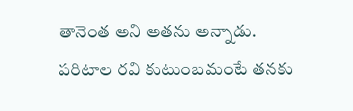తానెంత అని అతను అన్నాడు. పరిటాల రవి కుటుంబమంటే తనకు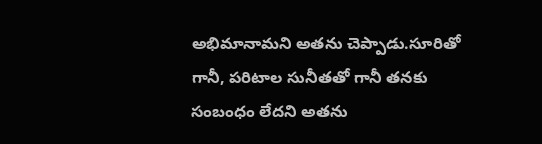అభిమానామని అతను చెప్పాడు.సూరితో గానీ, పరిటాల సునీతతో గానీ తనకు సంబంధం లేదని అతను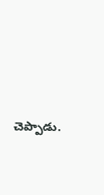చెప్పాడు.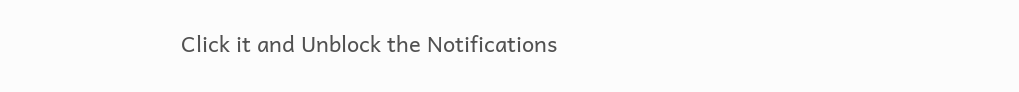Click it and Unblock the Notifications